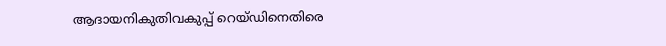ആദായനികുതിവകുപ്പ്‌ റെയ്ഡിനെതിരെ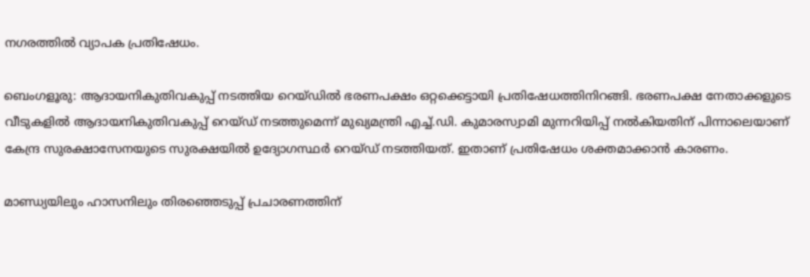നഗരത്തിൽ വ്യാപക പ്രതിഷേധം.

ബെംഗളൂരു: ആദായനികുതിവകുപ്പ്‌ നടത്തിയ റെയ്ഡിൽ ഭരണപക്ഷം ഒറ്റക്കെട്ടായി പ്രതിഷേധത്തിനിറങ്ങി. ഭരണപക്ഷ നേതാക്കളുടെ വീടുകളിൽ ആദായനികുതിവകുപ്പ് റെയ്ഡ് നടത്തുമെന്ന് മുഖ്യമന്ത്രി എച്ച്‌.ഡി. കുമാരസ്വാമി മുന്നറിയിപ്പ് നൽകിയതിന് പിന്നാലെയാണ് കേന്ദ്ര സുരക്ഷാസേനയുടെ സുരക്ഷയിൽ ഉദ്യോഗസ്ഥർ റെയ്ഡ് നടത്തിയത്. ഇതാണ് പ്രതിഷേധം ശക്തമാക്കാൻ കാരണം.

മാണ്ഡ്യയിലും ഹാസനിലും തിരഞ്ഞെടുപ്പ് പ്രചാരണത്തിന്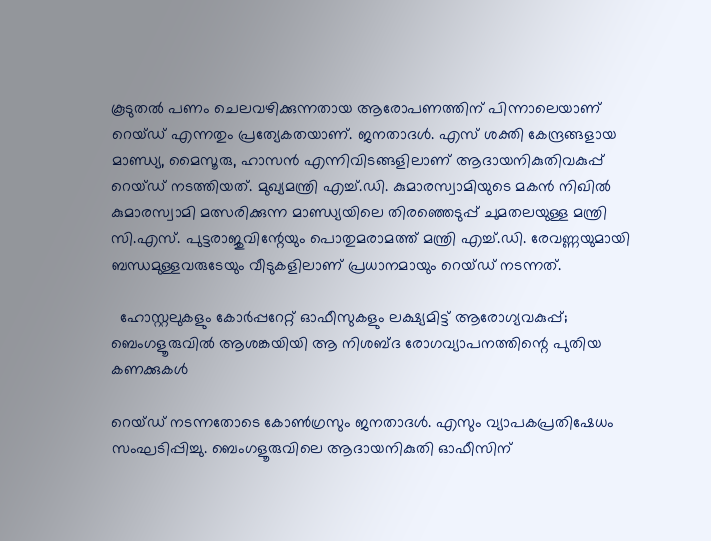കൂടുതൽ പണം ചെലവഴിക്കുന്നതായ ആരോപണത്തിന് പിന്നാലെയാണ് റെയ്ഡ് എന്നതും പ്രത്യേകതയാണ്. ജനതാദൾ. എസ് ശക്തി കേന്ദ്രങ്ങളായ മാണ്ഡ്യ, മൈസൂരു, ഹാസൻ എന്നിവിടങ്ങളിലാണ് ആദായനികുതിവകുപ്പ്‌ റെയ്ഡ് നടത്തിയത്. മുഖ്യമന്ത്രി എച്ച്.ഡി. കുമാരസ്വാമിയുടെ മകൻ നിഖിൽ കുമാരസ്വാമി മത്സരിക്കുന്ന മാണ്ഡ്യയിലെ തിരഞ്ഞെടുപ്പ് ചുമതലയുള്ള മന്ത്രി സി.എസ്‌. പുട്ടരാജുവിന്റേയും പൊതുമരാമത്ത് മന്ത്രി എച്ച്‌.ഡി. രേവണ്ണയുമായി ബന്ധമുള്ളവരുടേയും വീടുകളിലാണ് പ്രധാനമായും റെയ്ഡ് നടന്നത്.

  ഹോസ്റ്റലുകളും കോർപ്പറേറ്റ് ഓഫീസുകളും ലക്ഷ്യമിട്ട് ആരോഗ്യവകുപ്പ്; ബെംഗളൂരുവിൽ ആശങ്കയിയി ആ നിശബ്ദ രോഗവ്യാപനത്തിന്റെ പുതിയ കണക്കുകൾ

റെയ്ഡ് നടന്നതോടെ കോൺഗ്രസും ജനതാദൾ. എസും വ്യാപകപ്രതിഷേധം സംഘടിപ്പിച്ചു. ബെംഗളൂരുവിലെ ആദായനികുതി ഓഫീസിന്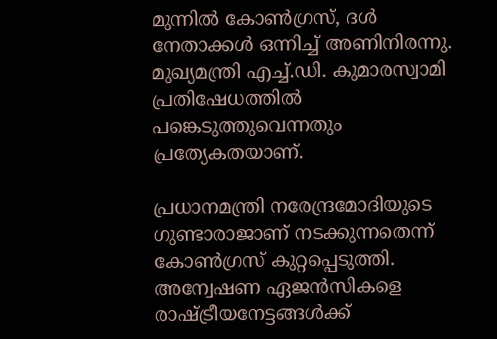മുന്നിൽ കോൺഗ്രസ്, ദൾ നേതാക്കൾ ഒന്നിച്ച് അണിനിരന്നു. മുഖ്യമന്ത്രി എച്ച്.ഡി. കുമാരസ്വാമി പ്രതിഷേധത്തിൽ പങ്കെടുത്തുവെന്നതും പ്രത്യേകതയാണ്.

പ്രധാനമന്ത്രി നരേന്ദ്രമോദിയുടെ ഗുണ്ടാരാജാണ് നടക്കുന്നതെന്ന് കോൺഗ്രസ് കുറ്റപ്പെടുത്തി. അന്വേഷണ ഏജൻസികളെ രാഷ്ട്രീയനേട്ടങ്ങൾക്ക്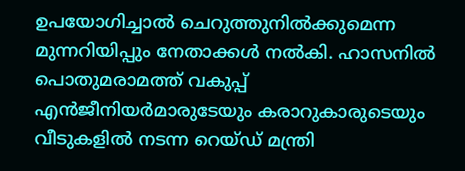ഉപയോഗിച്ചാൽ ചെറുത്തുനിൽക്കുമെന്ന മുന്നറിയിപ്പും നേതാക്കൾ നൽകി. ഹാസനിൽ പൊതുമരാമത്ത് വകുപ്പ് എൻജീനിയർമാരുടേയും കരാറുകാരുടെയും വീടുകളിൽ നടന്ന റെയ്ഡ് മന്ത്രി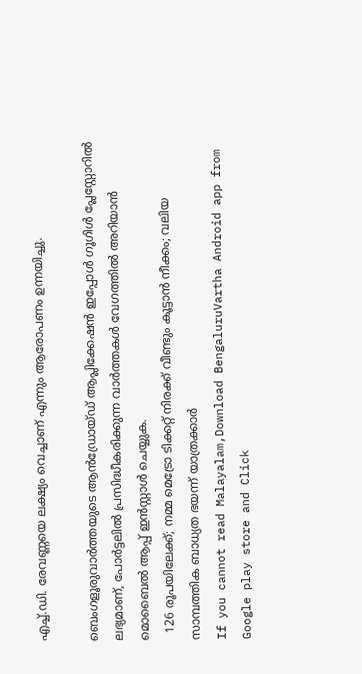എച്ച്.ഡി. രേവണ്ണയെ ലക്ഷ്യം വെച്ചാണ് എന്നും ആരോപണം ഉന്നയിച്ചു.

ബെംഗളൂരുവാർത്തയുടെ ആൻഡ്രോയ്ഡ് ആപ്ലിക്കേഷൻ ഇപ്പോൾ ഗൂഗിൾ പ്ലേസ്റ്റോറിൽ ലഭ്യമാണ്, പോർട്ടലിൽ പ്രസിദ്ധീകരിക്കുന്ന വാർത്തകൾ വേഗത്തിൽ അറിയാൻ മൊബൈൽ ആപ്പ് ഇൻസ്റ്റാൾ ചെയ്യുക.
  126 രൂപയിലേക്ക്; നമ്മ മെട്രോ ടിക്കറ്റ് നിരക്ക് വീണ്ടും കൂട്ടാൻ നീക്കം; വലിയ സാമ്പത്തിക ബാധ്യത ഭയന്ന് യാത്രക്കാർ
If you cannot read Malayalam,Download BengaluruVartha Android app from Google play store and Click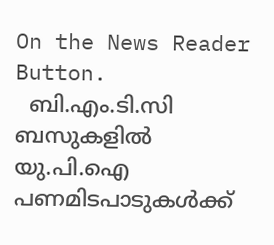On the News Reader Button.
  ബി.എം.ടി.സി ബസുകളിൽ യു.പി.ഐ പണമിടപാടുകൾക്ക്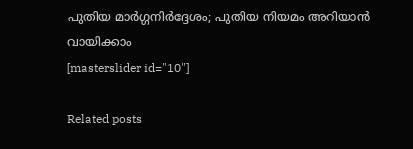പുതിയ മാർഗ്ഗനിർദ്ദേശം; പുതിയ നിയമം അറിയാൻ വായിക്കാം
[masterslider id="10"]

Related posts